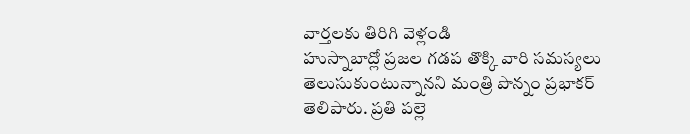వార్తలకు తిరిగి వెళ్లండి
హుస్నాబాద్లో ప్రజల గడప తొక్కి వారి సమస్యలు తెలుసుకుంటున్నానని మంత్రి పొన్నం ప్రభాకర్ తెలిపారు. ప్రతి పల్లె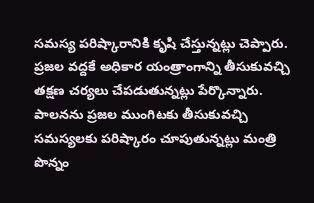సమస్య పరిష్కారానికి కృషి చేస్తున్నట్లు చెప్పారు. ప్రజల వద్దకే అధికార యంత్రాంగాన్ని తీసుకువచ్చి తక్షణ చర్యలు చేపడుతున్నట్లు పేర్కొన్నారు.
పాలనను ప్రజల ముంగిటకు తీసుకువచ్చి సమస్యలకు పరిష్కారం చూపుతున్నట్లు మంత్రి పొన్నం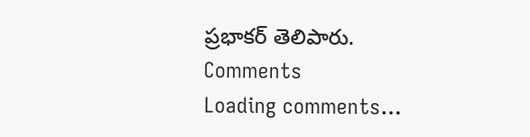ప్రభాకర్ తెలిపారు.
Comments
Loading comments...